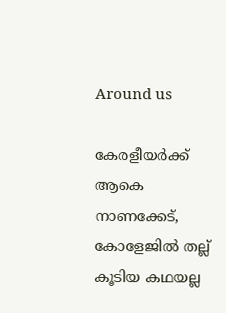Around us

കേരളീയര്‍ക്ക് ആകെ നാണക്കേട്, കോളേജില്‍ തല്ല് കൂടിയ കഥയല്ല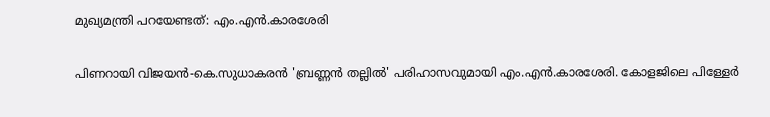മുഖ്യമന്ത്രി പറയേണ്ടത്: എം.എന്‍.കാരശേരി

പിണറായി വിജയന്‍-കെ.സുധാകരന്‍ 'ബ്രണ്ണന്‍ തല്ലില്‍' പരിഹാസവുമായി എം.എന്‍.കാരശേരി. കോളജിലെ പിള്ളേര്‍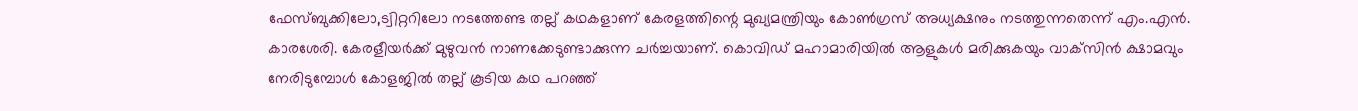ഫേസ്ബുക്കിലോ,ട്വിറ്ററിലോ നടത്തേണ്ട തല്ല് കഥകളാണ് കേരളത്തിന്റെ മുഖ്യമന്ത്രിയും കോണ്‍ഗ്രസ് അധ്യക്ഷനും നടത്തുന്നതെന്ന് എം.എന്‍. കാരശേരി. കേരളീയര്‍ക്ക് മുഴുവന്‍ നാണക്കേടുണ്ടാക്കുന്ന ചര്‍ച്ചയാണ്. കൊവിഡ് മഹാമാരിയില്‍ ആളുകള്‍ മരിക്കുകയും വാക്‌സിന്‍ ക്ഷാമവും നേരിടുമ്പോള്‍ കോളജില്‍ തല്ല് കൂടിയ കഥ പറഞ്ഞ്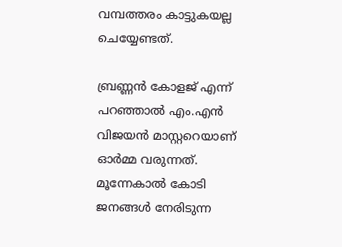വമ്പത്തരം കാട്ടുകയല്ല ചെയ്യേണ്ടത്.

ബ്രണ്ണന്‍ കോളജ് എന്ന് പറഞ്ഞാല്‍ എം.എന്‍ വിജയന്‍ മാസ്റ്ററെയാണ് ഓര്‍മ്മ വരുന്നത്. മൂന്നേകാല്‍ കോടി ജനങ്ങള്‍ നേരിടുന്ന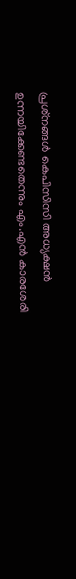പ്രശ്‌നങ്ങള്‍ കെപിസിസി അധ്യക്ഷന്‍ ഉന്നയിക്കേണ്ടതെന്നും എം.എന്‍ കാരശേരി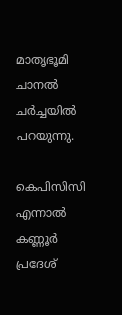മാതൃഭൂമി ചാനല്‍ ചര്‍ച്ചയില്‍ പറയുന്നു.

കെപിസിസി എന്നാല്‍ കണ്ണൂര്‍ പ്രദേശ്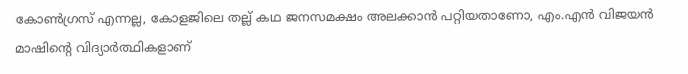കോണ്‍ഗ്രസ് എന്നല്ല, കോളജിലെ തല്ല് കഥ ജനസമക്ഷം അലക്കാന്‍ പറ്റിയതാണോ, എം.എന്‍ വിജയന്‍ മാഷിന്റെ വിദ്യാര്‍ത്ഥികളാണ്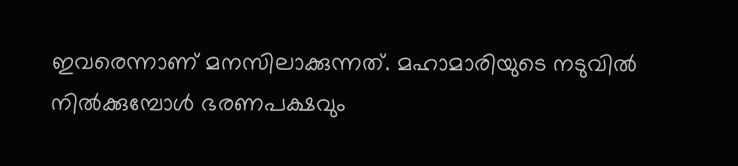ഇവരെന്നാണ് മനസിലാക്കുന്നത്. മഹാമാരിയുടെ നടുവില്‍ നില്‍ക്കുമ്പോള്‍ ഭരണപക്ഷവും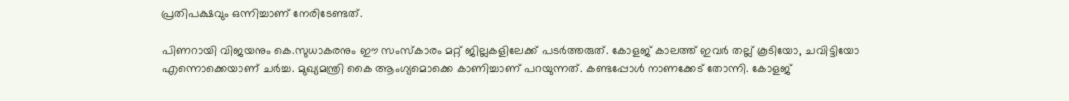പ്രതിപക്ഷവും ഒന്നിച്ചാണ് നേരിടേണ്ടത്.

പിണറായി വിജയനും കെ.സുധാകരനും ഈ സംസ്‌കാരം മറ്റ് ജില്ലകളിലേക്ക് പടര്‍ത്തരുത്. കോളജ് കാലത്ത് ഇവര്‍ തല്ല് കൂടിയോ, ചവിട്ടിയോ എന്നൊക്കെയാണ് ചര്‍ച്ച. മുഖ്യമന്ത്രി കൈ ആംഗ്യമൊക്കെ കാണിച്ചാണ് പറയുന്നത്. കണ്ടപ്പോള്‍ നാണക്കേട് തോന്നി. കോളജ്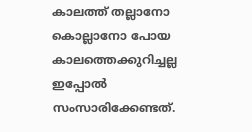കാലത്ത് തല്ലാനോ കൊല്ലാനോ പോയ കാലത്തെക്കുറിച്ചല്ല ഇപ്പോല്‍ സംസാരിക്കേണ്ടത്.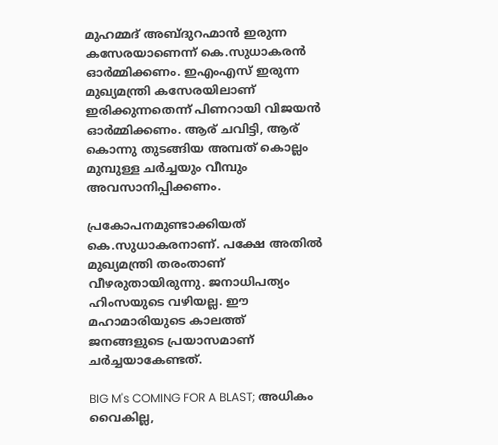മുഹമ്മദ് അബ്ദുറഹ്മാന്‍ ഇരുന്ന കസേരയാണെന്ന് കെ.സുധാകരന്‍ ഓര്‍മ്മിക്കണം. ഇഎംഎസ് ഇരുന്ന മുഖ്യമന്ത്രി കസേരയിലാണ് ഇരിക്കുന്നതെന്ന് പിണറായി വിജയന്‍ ഓര്‍മ്മിക്കണം. ആര് ചവിട്ടി, ആര് കൊന്നു തുടങ്ങിയ അമ്പത് കൊല്ലം മുമ്പുള്ള ചര്‍ച്ചയും വീമ്പും അവസാനിപ്പിക്കണം.

പ്രകോപനമുണ്ടാക്കിയത് കെ.സുധാകരനാണ്. പക്ഷേ അതില്‍ മുഖ്യമന്ത്രി തരംതാണ് വീഴരുതായിരുന്നു. ജനാധിപത്യം ഹിംസയുടെ വഴിയല്ല. ഈ മഹാമാരിയുടെ കാലത്ത് ജനങ്ങളുടെ പ്രയാസമാണ് ചര്‍ച്ചയാകേണ്ടത്.

BIG M's COMING FOR A BLAST; അധികം വൈകില്ല,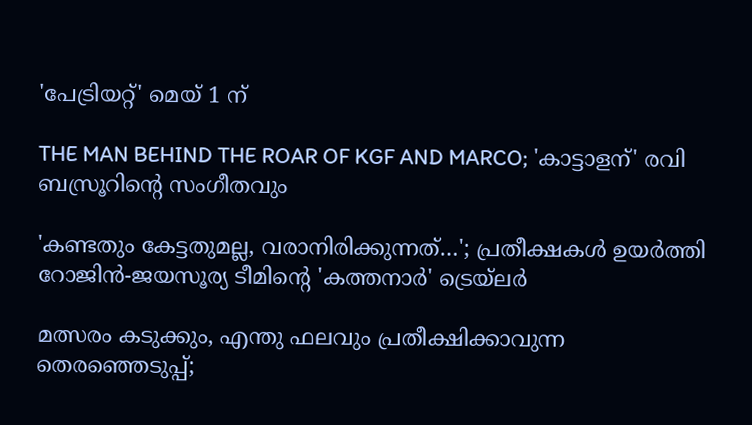'പേട്രിയറ്റ്' മെയ് 1 ന്

THE MAN BEHIND THE ROAR OF KGF AND MARCO; 'കാട്ടാളന്' രവി ബസ്രൂറിന്‍റെ സംഗീതവും

'കണ്ടതും കേട്ടതുമല്ല, വരാനിരിക്കുന്നത്…'; പ്രതീക്ഷകൾ ഉയർത്തി റോജിൻ-ജയസൂര്യ ടീമിന്റെ 'കത്തനാർ' ട്രെയ്‌ലർ

മത്സരം കടുക്കും, എന്തു ഫലവും പ്രതീക്ഷിക്കാവുന്ന തെരഞ്ഞെടുപ്പ്;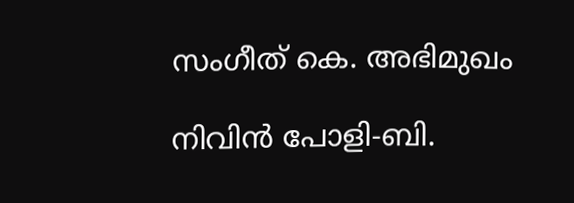സംഗീത് കെ. അഭിമുഖം

നിവിൻ പോളി-ബി.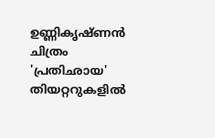ഉണ്ണികൃഷ്ണൻ ചിത്രം 'പ്രതിഛായ' തിയറ്ററുകളിൽ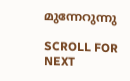മുന്നേറുന്നു

SCROLL FOR NEXT